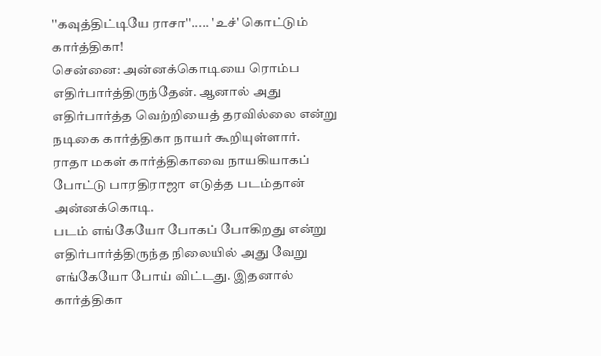''கவுத்திட்டியே ராசா''..... 'உச்' கொட்டும் கார்த்திகா!
சென்னை: அன்னக்கொடியை ரொம்ப எதிர்பார்த்திருந்தேன். ஆனால் அது எதிர்பார்த்த வெற்றியைத் தரவில்லை என்று நடிகை கார்த்திகா நாயர் கூறியுள்ளார்.
ராதா மகள் கார்த்திகாவை நாயகியாகப் போட்டு பாரதிராஜா எடுத்த படம்தான் அன்னக்கொடி.
படம் எங்கேயோ போகப் போகிறது என்று எதிர்பார்த்திருந்த நிலையில் அது வேறு எங்கேயோ போய் விட்டது. இதனால் கார்த்திகா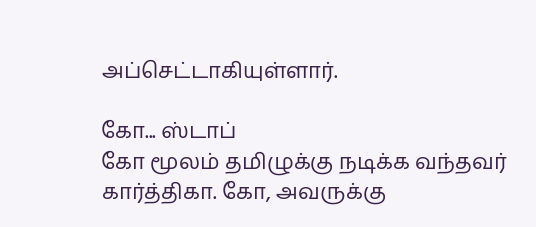அப்செட்டாகியுள்ளார்.

கோ... ஸ்டாப்
கோ மூலம் தமிழுக்கு நடிக்க வந்தவர் கார்த்திகா. கோ, அவருக்கு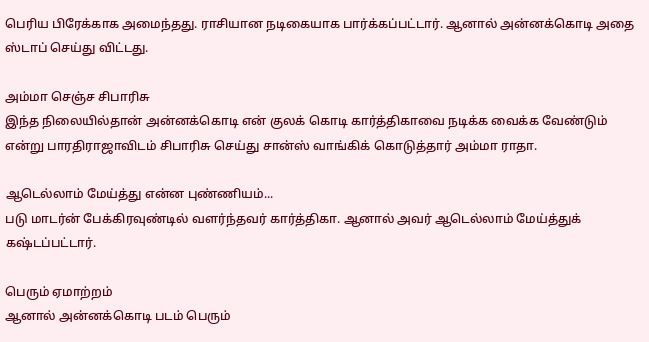பெரிய பிரேக்காக அமைந்தது. ராசியான நடிகையாக பார்க்கப்பட்டார். ஆனால் அன்னக்கொடி அதை ஸ்டாப் செய்து விட்டது.

அம்மா செஞ்ச சிபாரிசு
இந்த நிலையில்தான் அன்னக்கொடி என் குலக் கொடி கார்த்திகாவை நடிக்க வைக்க வேண்டும் என்று பாரதிராஜாவிடம் சிபாரிசு செய்து சான்ஸ் வாங்கிக் கொடுத்தார் அம்மா ராதா.

ஆடெல்லாம் மேய்த்து என்ன புண்ணியம்...
படு மாடர்ன் பேக்கிரவுண்டில் வளர்ந்தவர் கார்த்திகா. ஆனால் அவர் ஆடெல்லாம் மேய்த்துக் கஷ்டப்பட்டார்.

பெரும் ஏமாற்றம்
ஆனால் அன்னக்கொடி படம் பெரும்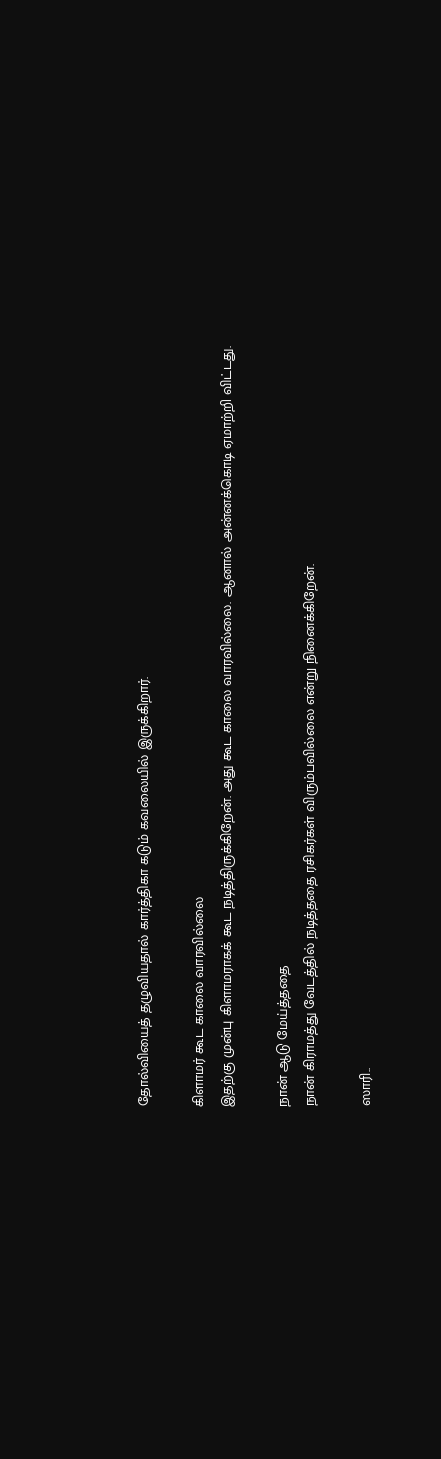தோல்வியைத் தழுவியதால் கார்த்திகா கடும் கவலையில் இருக்கிறார்.

கிளாமர் கூட காலை வாரவில்லை
இதற்கு முன்பு கிளாமராகக் கூட நடித்திருக்கிறேன். அது கூட காலை வாரவில்லை. ஆனால் அன்னக்கொடி ஏமாற்றி விட்டது.

நான் ஆடு மேய்த்ததை
நான் கிராமத்து வேடத்தில் நடித்ததை ரசிகர்கள் விரும்பவில்லை என்று நினைக்கிறேன்.

ஸாரி..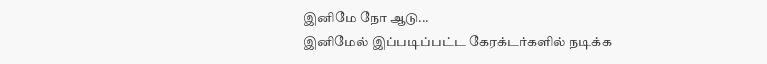இனிமே நோ ஆடு...
இனிமேல் இப்படிப்பட்ட கேரக்டர்களில் நடிக்க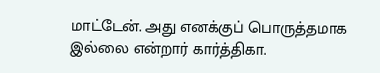மாட்டேன். அது எனக்குப் பொருத்தமாக இல்லை என்றார் கார்த்திகா.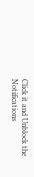Click it and Unblock the Notifications